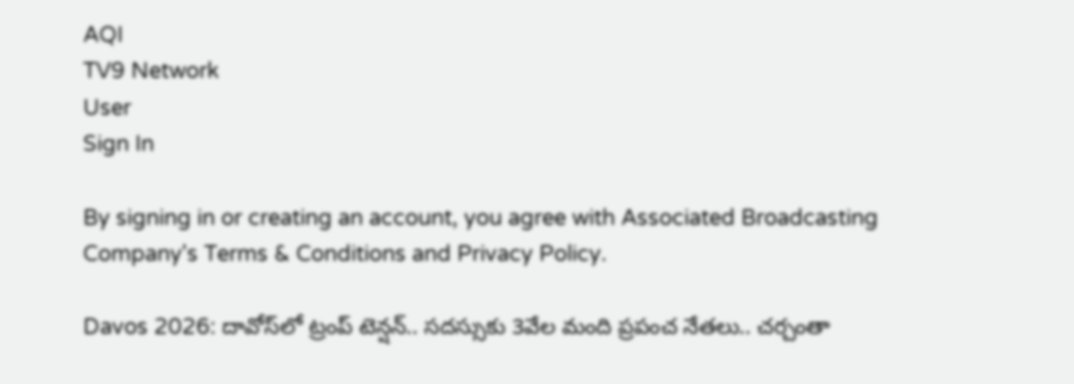AQI
TV9 Network
User
Sign In

By signing in or creating an account, you agree with Associated Broadcasting Company's Terms & Conditions and Privacy Policy.

Davos 2026: దావోస్‌లో ట్రంప్ టెన్షన్.. సదస్సుకు 3వేల మంది ప్రపంచ నేతలు.. చర్చంతా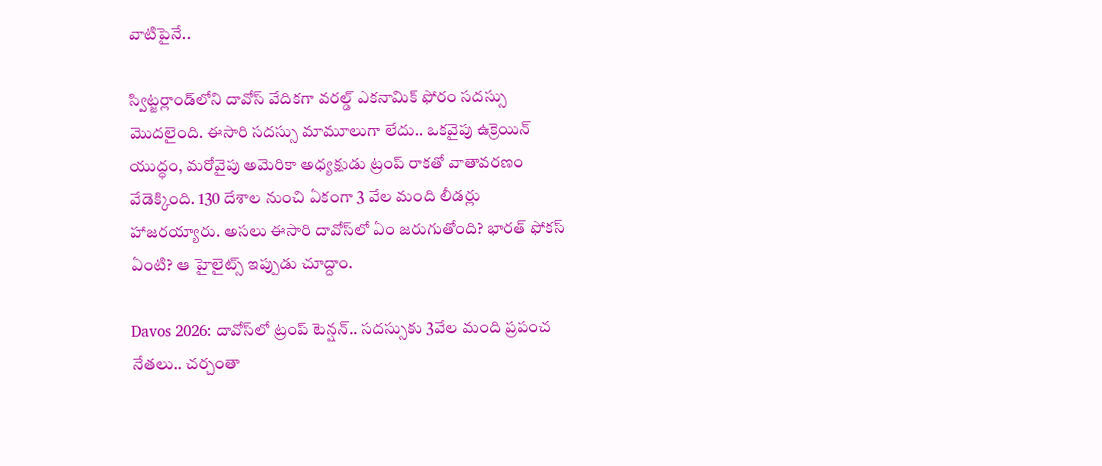వాటిపైనే..

స్విట్జర్లాండ్‌లోని దావోస్ వేదికగా వరల్డ్ ఎకనామిక్ ఫోరం సదస్సు మొదలైంది. ఈసారి సదస్సు మామూలుగా లేదు.. ఒకవైపు ఉక్రెయిన్ యుద్ధం, మరోవైపు అమెరికా అధ్యక్షుడు ట్రంప్ రాకతో వాతావరణం వేడెక్కింది. 130 దేశాల నుంచి ఏకంగా 3 వేల మంది లీడర్లు హాజరయ్యారు. అసలు ఈసారి దావోస్‌లో ఏం జరుగుతోంది? భారత్ ఫోకస్ ఏంటి? ఆ హైలైట్స్ ఇప్పుడు చూద్దాం.

Davos 2026: దావోస్‌లో ట్రంప్ టెన్షన్.. సదస్సుకు 3వేల మంది ప్రపంచ నేతలు.. చర్చంతా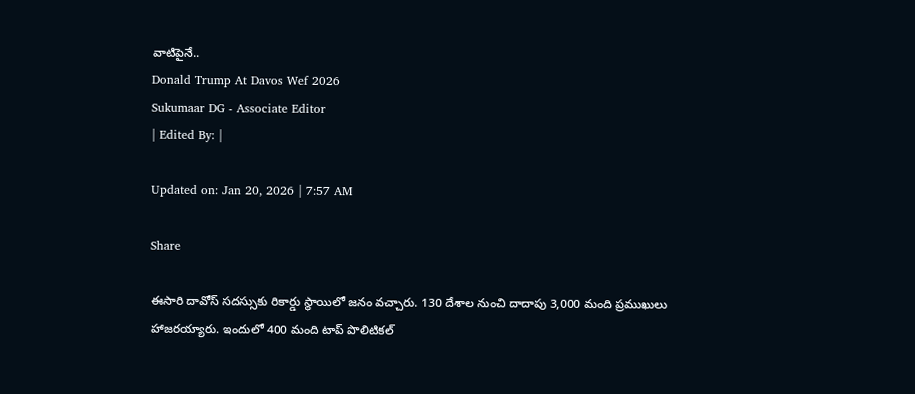వాటిపైనే..
Donald Trump At Davos Wef 2026
Sukumaar DG - Associate Editor
| Edited By: |

Updated on: Jan 20, 2026 | 7:57 AM

Share

ఈసారి దావోస్ సదస్సుకు రికార్డు స్థాయిలో జనం వచ్చారు. 130 దేశాల నుంచి దాదాపు 3,000 మంది ప్రముఖులు హాజరయ్యారు. ఇందులో 400 మంది టాప్ పొలిటికల్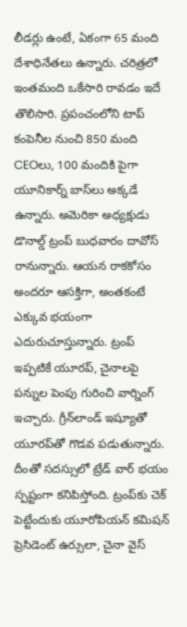లీడర్లు ఉంటే, ఏకంగా 65 మంది దేశాధినేతలు ఉన్నారు. చరిత్రలో ఇంతమంది ఒకేసారి రావడం ఇదే తొలిసారి. ప్రపంచంలోని టాప్ కంపెనీల నుంచి 850 మంది CEOలు, 100 మందికి పైగా యూనికార్న్ బాస్‌లు అక్కడే ఉన్నారు. అమెరికా అధ్యక్షుడు డొనాల్డ్ ట్రంప్ బుధవారం దావోస్ రానున్నారు. ఆయన రాకకోసం అందరూ ఆసక్తిగా, అంతకంటే ఎక్కువ భయంగా ఎదురుచూస్తున్నారు. ట్రంప్ ఇప్పటికే యూరప్, చైనాలపై పన్నుల పెంపు గురించి వార్నింగ్ ఇచ్చారు. గ్రీన్‌లాండ్ ఇష్యూతో యూరప్‌తో గొడవ పడుతున్నారు. దీంతో సదస్సులో ట్రేడ్ వార్ భయం స్పష్టంగా కనిపిస్తోంది. ట్రంప్‌కు చెక్ పెట్టేందుకు యూరోపియన్ కమిషన్ ప్రెసిడెంట్ ఉర్సులా, చైనా వైస్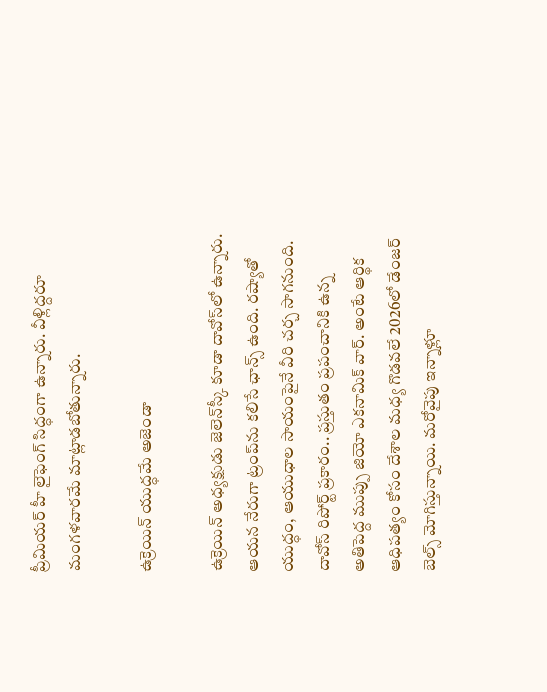ప్రీమియర్ హీ లైఫెంగ్ సిద్ధంగా ఉన్నారు. వీళ్లిద్దరూ మంగళవారమే మాట్లాడబోతున్నారు.

ఉక్రెయిన్ యుద్ధమే అజెండా

ఉక్రెయిన్ అధ్యక్షుడు జెలెన్‌స్కీ కూడా దావోస్‌లో ఉన్నారు. ఆయన నేరుగా ట్రంప్‌ను కలిసే ఛాన్స్ ఉంది. రష్యాతో యుద్ధం, ఆయుధాల సాయంపైనే వీరి చర్చ సాగనుంది. దావోస్ రిపోర్ట్ ప్రకారం.. ప్రస్తుతం ప్రపంచానికి ఉన్న అతిపెద్ద ముప్పు జియో ఎకనామిక్ వార్. అంటే ఆర్థిక ఆధిపత్యం కోసం దేశాల మధ్య గొడవలే 2026లో డేంజర్ బెల్స్ మోగిస్తున్నాయి. మరోవైపు ఇన్నాళ్లూ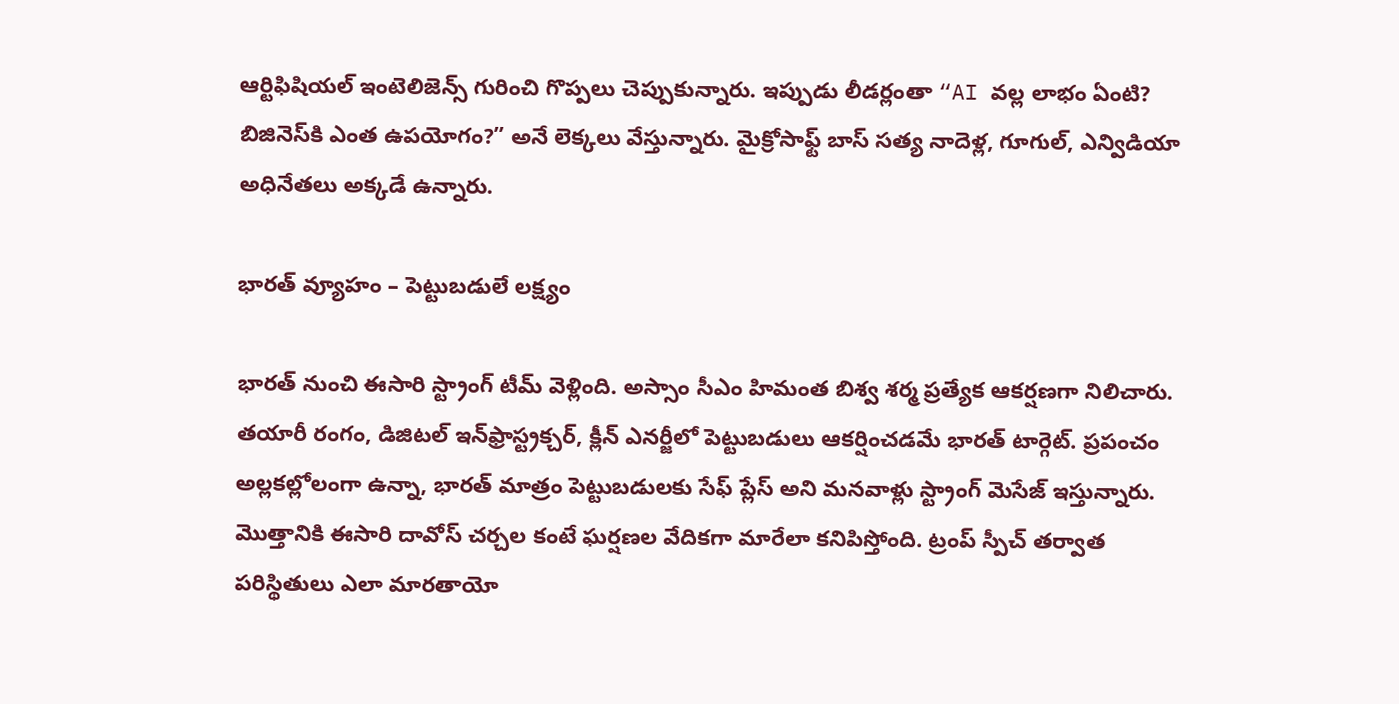ఆర్టిఫిషియల్ ఇంటెలిజెన్స్ గురించి గొప్పలు చెప్పుకున్నారు. ఇప్పుడు లీడర్లంతా “AI వల్ల లాభం ఏంటి? బిజినెస్‌కి ఎంత ఉపయోగం?” అనే లెక్కలు వేస్తున్నారు. మైక్రోసాఫ్ట్ బాస్ సత్య నాదెళ్ల, గూగుల్, ఎన్విడియా అధినేతలు అక్కడే ఉన్నారు.

భారత్ వ్యూహం – పెట్టుబడులే లక్ష్యం

భారత్ నుంచి ఈసారి స్ట్రాంగ్ టీమ్ వెళ్లింది. అస్సాం సీఎం హిమంత బిశ్వ శర్మ ప్రత్యేక ఆకర్షణగా నిలిచారు. తయారీ రంగం, డిజిటల్ ఇన్‌ఫ్రాస్ట్రక్చర్, క్లీన్ ఎనర్జీలో పెట్టుబడులు ఆకర్షించడమే భారత్ టార్గెట్. ప్రపంచం అల్లకల్లోలంగా ఉన్నా, భారత్ మాత్రం పెట్టుబడులకు సేఫ్ ప్లేస్ అని మనవాళ్లు స్ట్రాంగ్ మెసేజ్ ఇస్తున్నారు. మొత్తానికి ఈసారి దావోస్ చర్చల కంటే ఘర్షణల వేదికగా మారేలా కనిపిస్తోంది. ట్రంప్ స్పీచ్ తర్వాత పరిస్థితులు ఎలా మారతాయో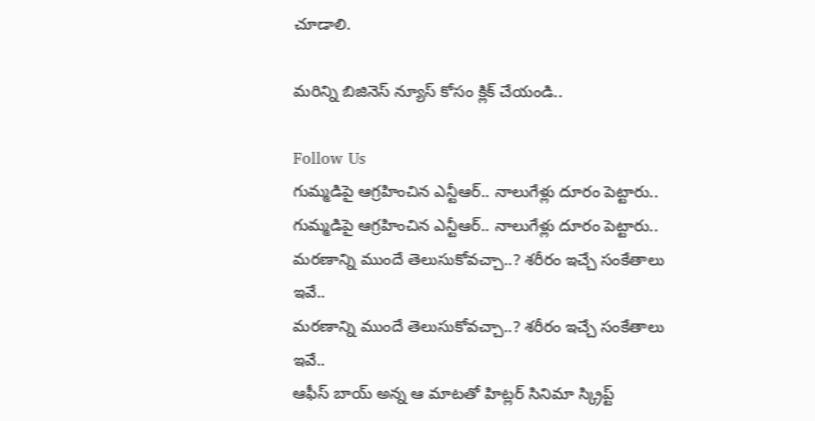చూడాలి.

మరిన్ని బిజినెస్ న్యూస్ కోసం క్లిక్ చేయండి..

Follow Us
గుమ్మడిపై ఆగ్రహించిన ఎన్టీఆర్.. నాలుగేళ్లు దూరం పెట్టారు..
గుమ్మడిపై ఆగ్రహించిన ఎన్టీఆర్.. నాలుగేళ్లు దూరం పెట్టారు..
మరణాన్ని ముందే తెలుసుకోవచ్చా..? శరీరం ఇచ్చే సంకేతాలు ఇవే..
మరణాన్ని ముందే తెలుసుకోవచ్చా..? శరీరం ఇచ్చే సంకేతాలు ఇవే..
ఆఫీస్ బాయ్ అన్న ఆ మాటతో హిట్లర్ సినిమా స్క్రిప్ట్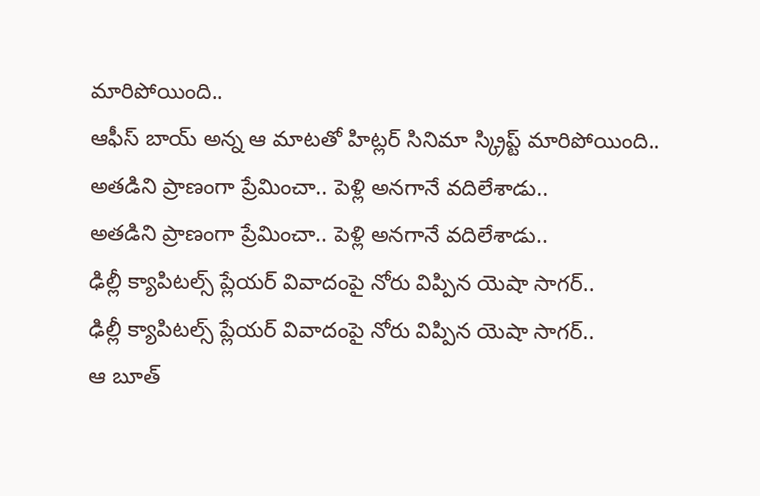మారిపోయింది..
ఆఫీస్ బాయ్ అన్న ఆ మాటతో హిట్లర్ సినిమా స్క్రిప్ట్ మారిపోయింది..
అతడిని ప్రాణంగా ప్రేమించా.. పెళ్లి అనగానే వదిలేశాడు..
అతడిని ప్రాణంగా ప్రేమించా.. పెళ్లి అనగానే వదిలేశాడు..
ఢిల్లీ క్యాపిటల్స్ ప్లేయర్ వివాదంపై నోరు విప్పిన యెషా సాగర్..
ఢిల్లీ క్యాపిటల్స్ ప్లేయర్ వివాదంపై నోరు విప్పిన యెషా సాగర్..
ఆ బూత్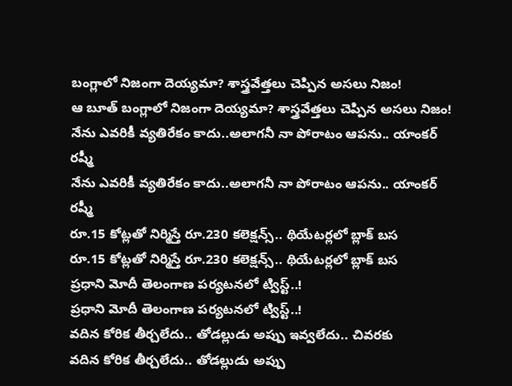బంగ్లాలో నిజంగా దెయ్యమా? శాస్త్రవేత్తలు చెప్పిన అసలు నిజం!
ఆ బూత్ బంగ్లాలో నిజంగా దెయ్యమా? శాస్త్రవేత్తలు చెప్పిన అసలు నిజం!
నేను ఎవరికీ వ్యతిరేకం కాదు..అలాగనీ నా పోరాటం ఆపను.. యాంకర్ రష్మీ
నేను ఎవరికీ వ్యతిరేకం కాదు..అలాగనీ నా పోరాటం ఆపను.. యాంకర్ రష్మీ
రూ.15 కోట్లతో నిర్మిస్తే రూ.230 కలెక్షన్స్.. థియేటర్లలో బ్లాక్ బస
రూ.15 కోట్లతో నిర్మిస్తే రూ.230 కలెక్షన్స్.. థియేటర్లలో బ్లాక్ బస
ప్రధాని మోదీ తెలంగాణ పర్యటనలో ట్విస్ట్..!
ప్రధాని మోదీ తెలంగాణ పర్యటనలో ట్విస్ట్..!
వదిన కోరిక తీర్చలేదు.. తోడల్లుడు అప్పు ఇవ్వలేదు.. చివరకు
వదిన కోరిక తీర్చలేదు.. తోడల్లుడు అప్పు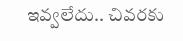ఇవ్వలేదు.. చివరకు